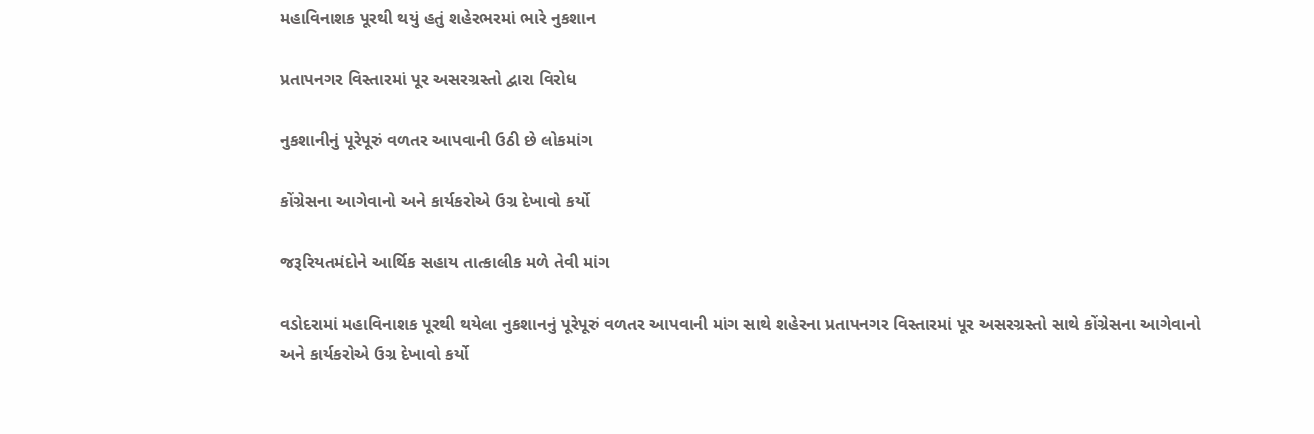મહાવિનાશક પૂરથી થયું હતું શહેરભરમાં ભારે નુકશાન

પ્રતાપનગર વિસ્તારમાં પૂર અસરગ્રસ્તો દ્વારા વિરોધ

નુકશાનીનું પૂરેપૂરું વળતર આપવાની ઉઠી છે લોકમાંગ

કોંગ્રેસના આગેવાનો અને કાર્યકરોએ ઉગ્ર દેખાવો કર્યો

જરૂરિયતમંદોને આર્થિક સહાય તાત્કાલીક મળે તેવી માંગ

વડોદરામાં મહાવિનાશક પૂરથી થયેલા નુકશાનનું પૂરેપૂરું વળતર આપવાની માંગ સાથે શહેરના પ્રતાપનગર વિસ્તારમાં પૂર અસરગ્રસ્તો સાથે કોંગ્રેસના આગેવાનો અને કાર્યકરોએ ઉગ્ર દેખાવો કર્યો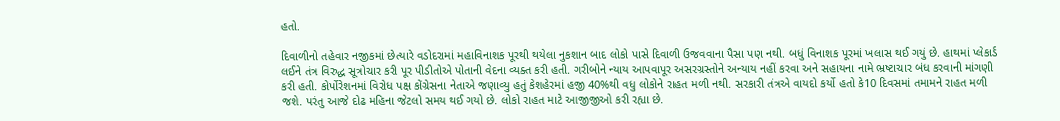હતો.

દિવાળીનો તહેવાર નજીકમાં છેત્યારે વડોદરામાં મહાવિનાશક પૂરથી થયેલા નુકશાન બાદ લોકો પાસે દિવાળી ઉજવવાના પૈસા પણ નથી. બધું વિનાશક પૂરમાં ખલાસ થઈ ગયું છે. હાથમાં પ્લેકાર્ડ લઈને તંત્ર વિરુદ્ધ સૂત્રોચાર કરી પૂર પીડીતોએ પોતાની વેદના વ્યક્ત કરી હતી. ગરીબોને ન્યાય આપવાપૂર અસરગ્રસ્તોને અન્યાય નહીં કરવા અને સહાયના નામે ભ્રષ્ટાચાર બંધ કરવાની માંગણી કરી હતી. કોર્પોરેશનમાં વિરોધ પક્ષ કોંગ્રેસના નેતાએ જણાવ્યુ હતું કેશહેરમાં હજી 40%થી વધુ લોકોને રાહત મળી નથી. સરકારી તંત્રએ વાયદો કર્યો હતો કે10 દિવસમાં તમામને રાહત મળી જશે. પરંતુ આજે દોઢ મહિના જેટલો સમય થઈ ગયો છે. લોકો રાહત માટે આજીજીઓ કરી રહ્યા છે.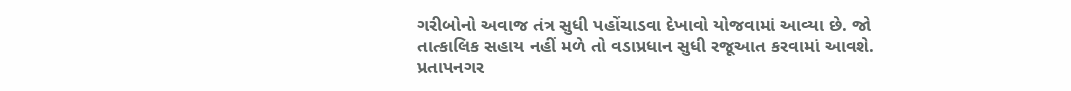ગરીબોનો અવાજ તંત્ર સુધી પહોંચાડવા દેખાવો યોજવામાં આવ્યા છે. જો તાત્કાલિક સહાય નહીં મળે તો વડાપ્રધાન સુધી રજૂઆત કરવામાં આવશે. પ્રતાપનગર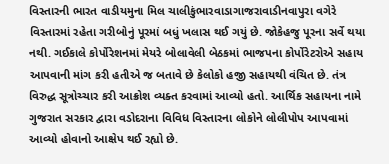વિસ્તારની ભારત વાડીયમુના મિલ ચાલીકુંભારવાડાગાજરાવાડીનવાપુરા વગેરે વિસ્તારમાં રહેતા ગરીબોનું પૂરમાં બધું ખલાસ થઈ ગયું છે. જોકેહજુ પૂરના સર્વે થયા નથી. ગઈકાલે કોર્પોરેશનમાં મેયરે બોલાવેલી બેઠકમાં ભાજપના કોર્પોરેટરોએ સહાય આપવાની માંગ કરી હતીએ જ બતાવે છે કેલોકો હજી સહાયથી વંચિત છે. તંત્ર વિરુદ્ધ સૂત્રોચ્ચાર કરી આક્રોશ વ્યક્ત કરવામાં આવ્યો હતો. આર્થિક સહાયના નામે ગુજરાત સરકાર દ્વારા વડોદરાના વિવિધ વિસ્તારના લોકોને લોલીપોપ આપવામાં આવ્યો હોવાનો આક્ષેપ થઈ રહ્યો છે.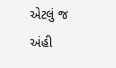એટલું જ અંહી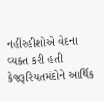નહીંરહીશોએ વેદના વ્યક્ત કરી હતી કેજરૂરિયતમંદોને આર્થિક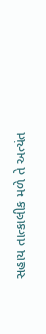સહાય તાત્કાલીક મળે તે અત્યંત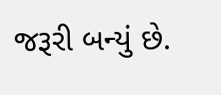જરૂરી બન્યું છે.